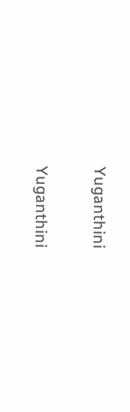Yuganthini

Yuganthini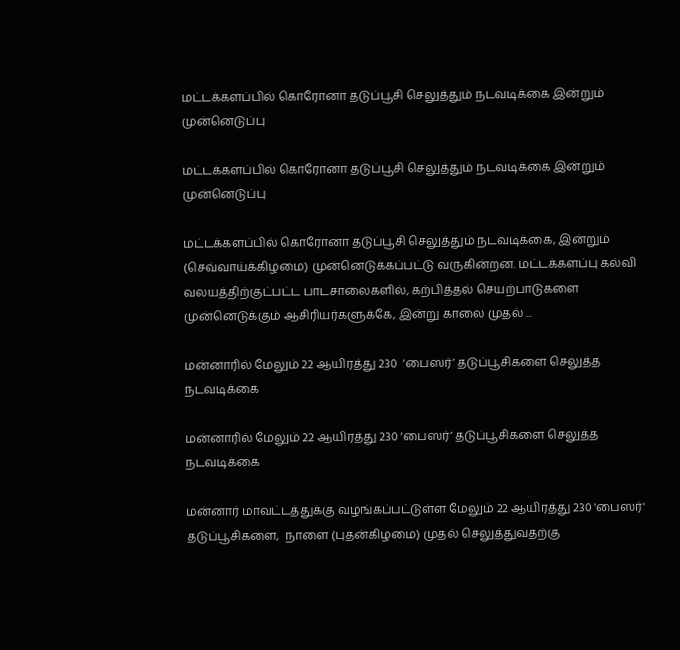மட்டக்களப்பில் கொரோனா தடுப்பூசி செலுத்தும் நடவடிக்கை இன்றும் முன்னெடுப்பு

மட்டக்களப்பில் கொரோனா தடுப்பூசி செலுத்தும் நடவடிக்கை இன்றும் முன்னெடுப்பு

மட்டக்களப்பில் கொரோனா தடுப்பூசி செலுத்தும் நடவடிக்கை, இன்றும் (செவ்வாய்க்கிழமை) முன்னெடுக்கப்பட்டு வருகின்றன. மட்டக்களப்பு கல்வி வலயத்திற்குட்பட்ட பாடசாலைகளில், கற்பித்தல் செயற்பாடுகளை முன்னெடுக்கும் ஆசிரியர்களுக்கே, இன்று காலை முதல் ...

மன்னாரில் மேலும் 22 ஆயிரத்து 230  ‘பைஸர்’ தடுப்பூசிகளை செலுத்த நடவடிக்கை

மன்னாரில் மேலும் 22 ஆயிரத்து 230 ‘பைஸர்’ தடுப்பூசிகளை செலுத்த நடவடிக்கை

மன்னார் மாவட்டத்துக்கு வழங்கப்பட்டுள்ள மேலும் 22 ஆயிரத்து 230 'பைஸர்' தடுப்பூசிகளை,  நாளை (புதன்கிழமை) முதல் செலுத்துவதற்கு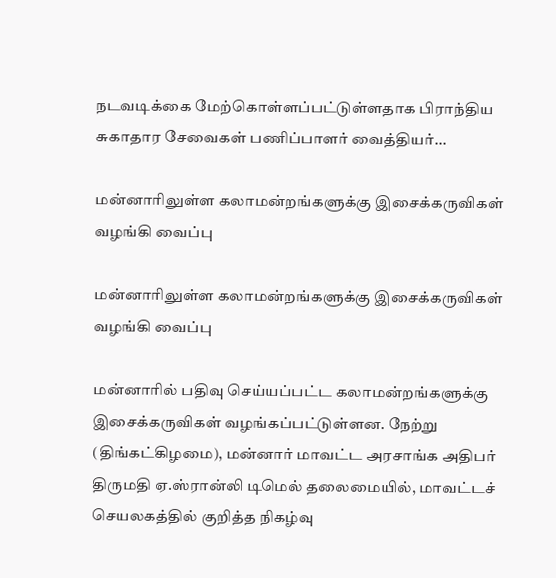நடவடிக்கை மேற்கொள்ளப்பட்டுள்ளதாக பிராந்திய சுகாதார சேவைகள் பணிப்பாளர் வைத்தியர்...

மன்னாரிலுள்ள கலாமன்றங்களுக்கு இசைக்கருவிகள் வழங்கி வைப்பு

மன்னாரிலுள்ள கலாமன்றங்களுக்கு இசைக்கருவிகள் வழங்கி வைப்பு

மன்னாரில் பதிவு செய்யப்பட்ட கலாமன்றங்களுக்கு இசைக்கருவிகள் வழங்கப்பட்டுள்ளன. நேற்று (திங்கட்கிழமை), மன்னார் மாவட்ட அரசாங்க அதிபர் திருமதி ஏ.ஸ்ரான்லி டிமெல் தலைமையில், மாவட்டச் செயலகத்தில் குறித்த நிகழ்வு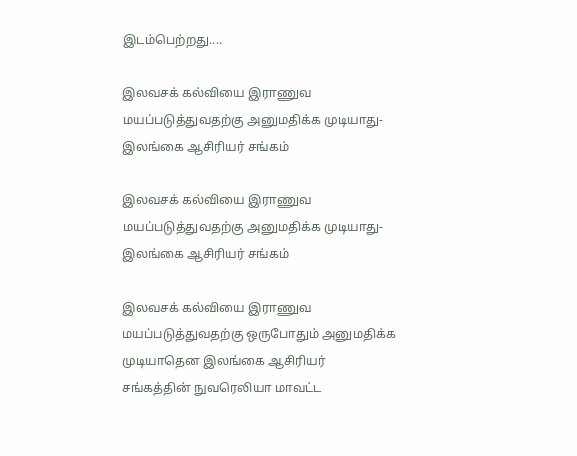இடம்பெற்றது....

இலவசக் கல்வியை இராணுவ மயப்படுத்துவதற்கு அனுமதிக்க முடியாது-  இலங்கை ஆசிரியர் சங்கம்

இலவசக் கல்வியை இராணுவ மயப்படுத்துவதற்கு அனுமதிக்க முடியாது- இலங்கை ஆசிரியர் சங்கம்

இலவசக் கல்வியை இராணுவ மயப்படுத்துவதற்கு ஒருபோதும் அனுமதிக்க முடியாதென இலங்கை ஆசிரியர் சங்கத்தின் நுவரெலியா மாவட்ட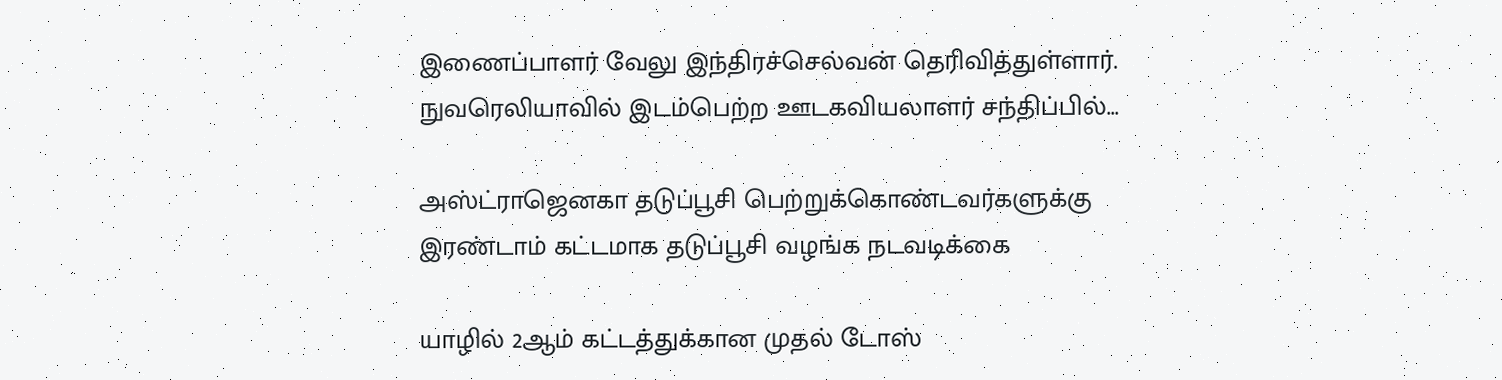இணைப்பாளர் வேலு இந்திரச்செல்வன் தெரிவித்துள்ளார். நுவரெலியாவில் இடம்பெற்ற ஊடகவியலாளர் சந்திப்பில்...

அஸ்ட்ராஜெனகா தடுப்பூசி பெற்றுக்கொண்டவர்களுக்கு இரண்டாம் கட்டமாக தடுப்பூசி வழங்க நடவடிக்கை

யாழில் 2ஆம் கட்டத்துக்கான முதல் டோஸ்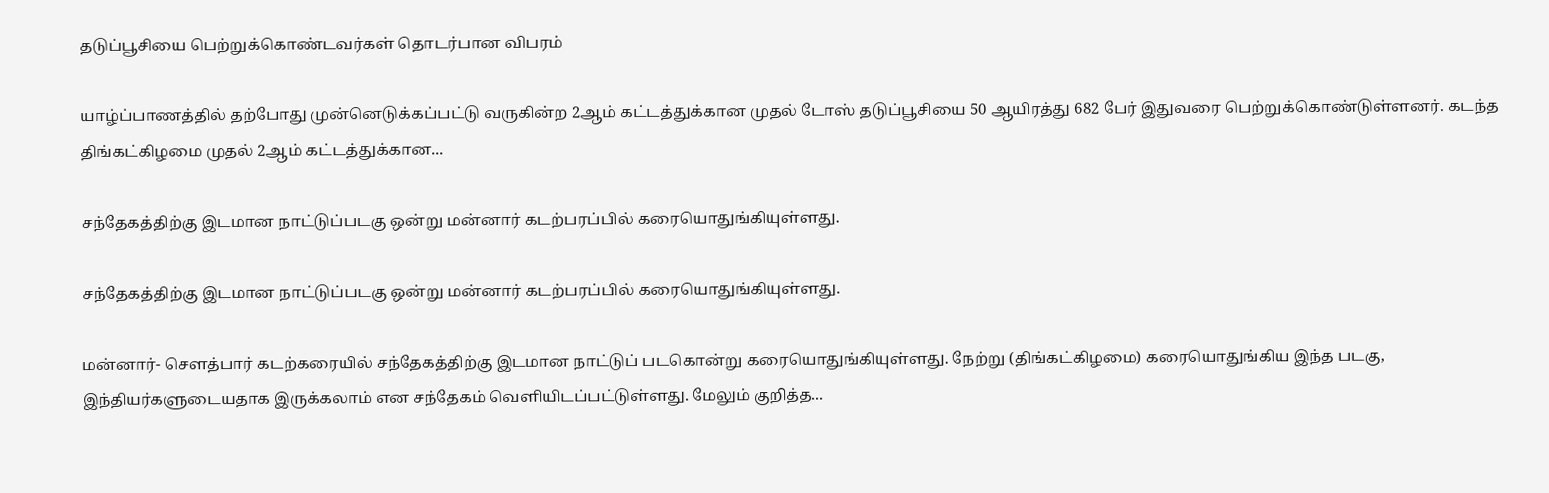தடுப்பூசியை பெற்றுக்கொண்டவர்கள் தொடர்பான விபரம்

யாழ்ப்பாணத்தில் தற்போது முன்னெடுக்கப்பட்டு வருகின்ற 2ஆம் கட்டத்துக்கான முதல் டோஸ் தடுப்பூசியை 50 ஆயிரத்து 682 பேர் இதுவரை பெற்றுக்கொண்டுள்ளனர். கடந்த திங்கட்கிழமை முதல் 2ஆம் கட்டத்துக்கான...

சந்தேகத்திற்கு இடமான நாட்டுப்படகு ஒன்று மன்னார் கடற்பரப்பில் கரையொதுங்கியுள்ளது.

சந்தேகத்திற்கு இடமான நாட்டுப்படகு ஒன்று மன்னார் கடற்பரப்பில் கரையொதுங்கியுள்ளது.

மன்னார்- சௌத்பார் கடற்கரையில் சந்தேகத்திற்கு இடமான நாட்டுப் படகொன்று கரையொதுங்கியுள்ளது. நேற்று (திங்கட்கிழமை) கரையொதுங்கிய இந்த படகு, இந்தியர்களுடையதாக இருக்கலாம் என சந்தேகம் வெளியிடப்பட்டுள்ளது. மேலும் குறித்த...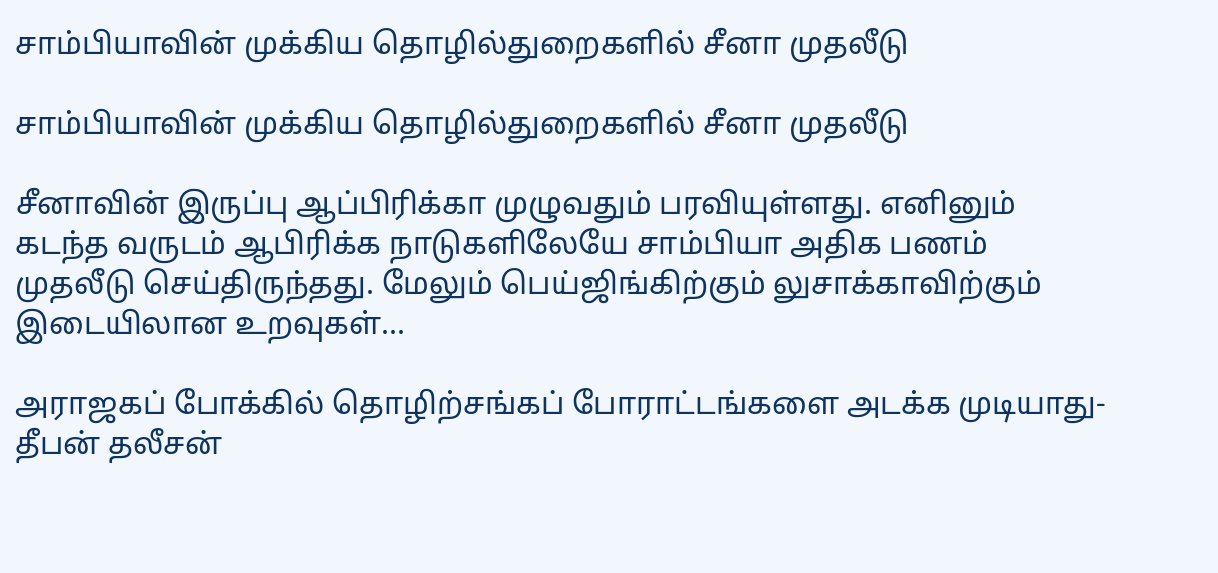சாம்பியாவின் முக்கிய தொழில்துறைகளில் சீனா முதலீடு

சாம்பியாவின் முக்கிய தொழில்துறைகளில் சீனா முதலீடு

சீனாவின் இருப்பு ஆப்பிரிக்கா முழுவதும் பரவியுள்ளது. எனினும் கடந்த வருடம் ஆபிரிக்க நாடுகளிலேயே சாம்பியா அதிக பணம் முதலீடு செய்திருந்தது. மேலும் பெய்ஜிங்கிற்கும் லுசாக்காவிற்கும் இடையிலான உறவுகள்...

அராஜகப் போக்கில் தொழிற்சங்கப் போராட்டங்களை அடக்க முடியாது- தீபன் தலீசன்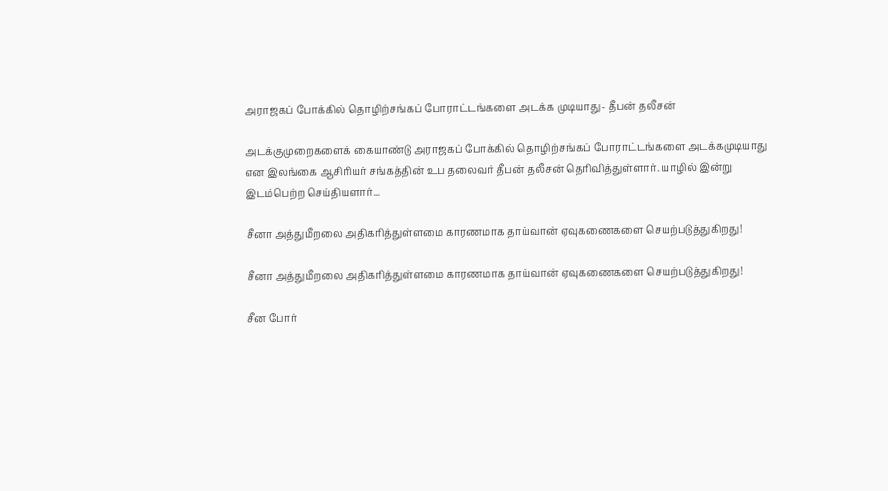அராஜகப் போக்கில் தொழிற்சங்கப் போராட்டங்களை அடக்க முடியாது- தீபன் தலீசன்

அடக்குமுறைகளைக் கையாண்டு அராஜகப் போக்கில் தொழிற்சங்கப் போராட்டங்களை அடக்கமுடியாது என இலங்கை ஆசிரியர் சங்கத்தின் உப தலைவர் தீபன் தலீசன் தெரிவித்துள்ளார். யாழில் இன்று இடம்பெற்ற செய்தியளார்...

சீனா அத்துமீறலை அதிகரித்துள்ளமை காரணமாக தாய்வான் ஏவுகணைகளை செயற்படுத்துகிறது!

சீனா அத்துமீறலை அதிகரித்துள்ளமை காரணமாக தாய்வான் ஏவுகணைகளை செயற்படுத்துகிறது!

சீன போர்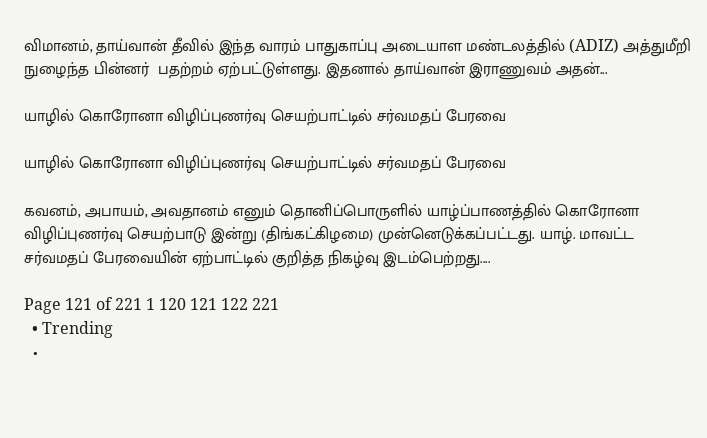விமானம், தாய்வான் தீவில் இந்த வாரம் பாதுகாப்பு அடையாள மண்டலத்தில் (ADIZ) அத்துமீறி நுழைந்த பின்னர்  பதற்றம் ஏற்பட்டுள்ளது. இதனால் தாய்வான் இராணுவம் அதன்...

யாழில் கொரோனா விழிப்புணர்வு செயற்பாட்டில் சர்வமதப் பேரவை

யாழில் கொரோனா விழிப்புணர்வு செயற்பாட்டில் சர்வமதப் பேரவை

கவனம், அபாயம், அவதானம் எனும் தொனிப்பொருளில் யாழ்ப்பாணத்தில் கொரோனா விழிப்புணர்வு செயற்பாடு இன்று (திங்கட்கிழமை) முன்னெடுக்கப்பட்டது. யாழ். மாவட்ட சர்வமதப் பேரவையின் ஏற்பாட்டில் குறித்த நிகழ்வு இடம்பெற்றது....

Page 121 of 221 1 120 121 122 221
  • Trending
  •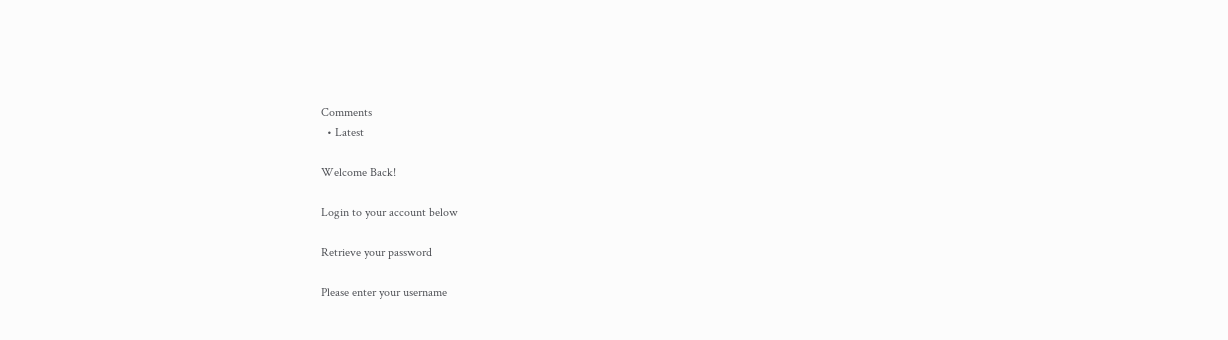Comments
  • Latest

Welcome Back!

Login to your account below

Retrieve your password

Please enter your username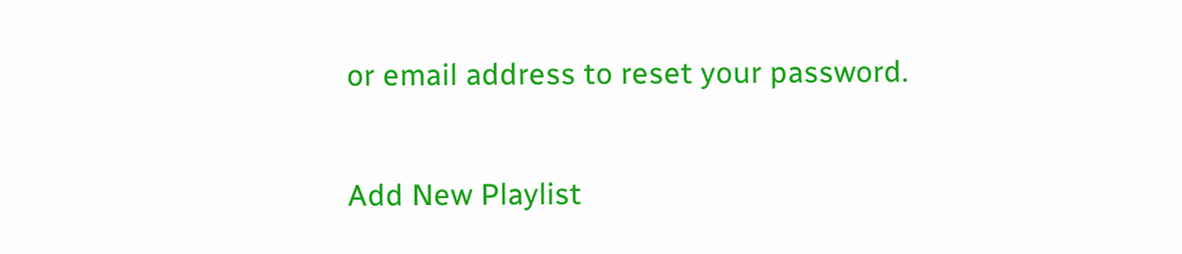or email address to reset your password.

Add New Playlist